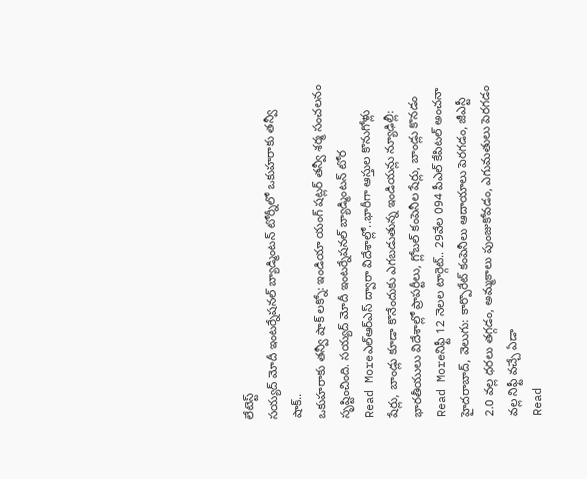లేటెస్ట్
సయ్యద్ మోదీ ఇంటర్నేషనల్ బ్యాడ్మింటన్ టోర్నీలో ఒకుహరాకు తన్వీ షాక్..
ఒకుహరాకు తన్వీ షాక్ లక్నో: ఇండియా యంగ్ షట్లర్ తన్వీ శర్మ సంచలనం సృష్టించింది. సయ్యద్ మోదీ ఇంటర్నేషనల్ బ్యాడ్మింటన్ టోర
Read Moreఎల్ఆర్ఎస్ ద్వారా విదేశాల్లో..భారీగా ఆస్తుల కొనుగోళ్లు
షేర్లు, బాండ్లు కూడా కొనేందుకు ఎగబడుతున్న ఇండియన్లు న్యూఢిల్లీ: భారతీయులు విదేశాల్లో ప్రాపర్టీలు, గ్లోబల్ కంపెనీల షేర్లు, బాండ్లు కొనడం
Read Moreనిఫ్టీ 12 నెలల టార్గెట్.. 29వేల 094 పీఎల్ కేపిటల్ అంచనా
హైదరాబాద్, వెలుగు: కార్పొరేట్ కంపెనీలు ఆదాయాలు పెరగడం, జీఎస్టీ 2.0 వల్ల ధరలు తగ్గడం, అమ్మకాలు పుంజుకోవడం, ఎగుమతులు పెరగడం వల్ల నిఫ్టీ వచ్చే ఏడా
Read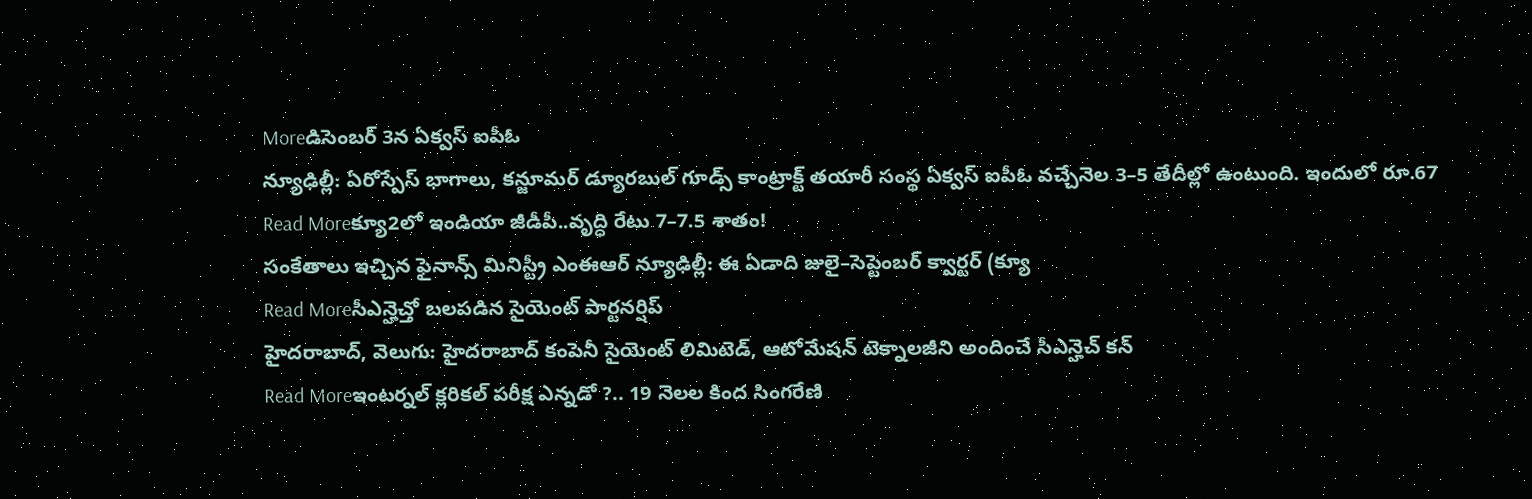Moreడిసెంబర్ 3న ఏక్వస్ ఐపీఓ
న్యూఢిల్లీ: ఏరోస్పేస్ భాగాలు, కన్జూమర్ డ్యూరబుల్ గూడ్స్ కాంట్రాక్ట్ తయారీ సంస్థ ఏక్వస్ ఐపీఓ వచ్చేనెల 3–5 తేదీల్లో ఉంటుంది. ఇందులో రూ.67
Read Moreక్యూ2లో ఇండియా జీడీపీ..వృద్ధి రేటు 7–7.5 శాతం!
సంకేతాలు ఇచ్చిన ఫైనాన్స్ మినిస్ట్రీ ఎంఈఆర్ న్యూఢిల్లీ: ఈ ఏడాది జులై–సెప్టెంబర్ క్వార్టర్ (క్యూ
Read Moreసీఎన్హెచ్తో బలపడిన సైయెంట్ పార్టనర్షిప్
హైదరాబాద్, వెలుగు: హైదరాబాద్ కంపెనీ సైయెంట్ లిమిటెడ్, ఆటోమేషన్ టెక్నాలజీని అందించే సీఎన్హెచ్ కన్
Read Moreఇంటర్నల్ క్లరికల్ పరీక్ష ఎన్నడో ?.. 19 నెలల కింద సింగరేణి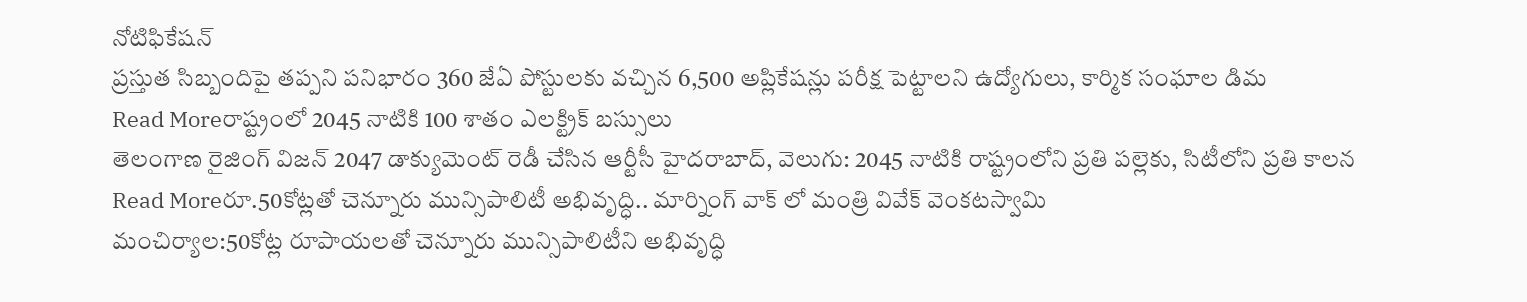నోటిఫికేషన్
ప్రస్తుత సిబ్బందిపై తప్పని పనిభారం 360 జేఏ పోస్టులకు వచ్చిన 6,500 అప్లికేషన్లు పరీక్ష పెట్టాలని ఉద్యోగులు, కార్మిక సంఘాల డిమ
Read Moreరాష్ట్రంలో 2045 నాటికి 100 శాతం ఎలక్ట్రిక్ బస్సులు
తెలంగాణ రైజింగ్ విజన్ 2047 డాక్యుమెంట్ రెడీ చేసిన ఆర్టీసీ హైదరాబాద్, వెలుగు: 2045 నాటికి రాష్ట్రంలోని ప్రతి పల్లెకు, సిటీలోని ప్రతి కాలన
Read Moreరూ.50కోట్లతో చెన్నూరు మున్సిపాలిటీ అభివృద్ధి.. మార్నింగ్ వాక్ లో మంత్రి వివేక్ వెంకటస్వామి
మంచిర్యాల:50కోట్ల రూపాయలతో చెన్నూరు మున్సిపాలిటీని అభివృద్ధి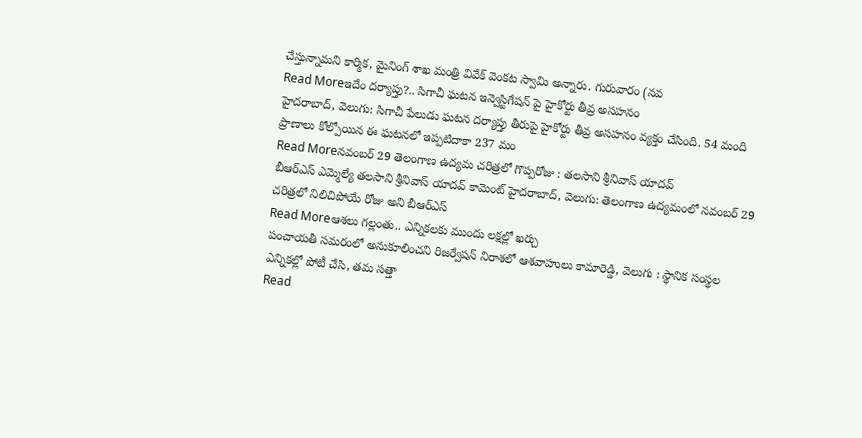చేస్తున్నామని కార్మిక, మైనింగ్ శాఖ మంత్రి వివేక్ వెంకట స్వామి అన్నారు. గురువారం (నవ
Read Moreఇదేం దర్యాప్తు?.. సిగాచీ ఘటన ఇన్వెస్టిగేషన్ పై హైకోర్టు తీవ్ర అసహనం
హైదరాబాద్, వెలుగు: సిగాచీ పేలుడు ఘటన దర్యాప్తు తీరుపై హైకోర్టు తీవ్ర అసహనం వ్యక్తం చేసింది. 54 మంది ప్రాణాలు కోల్పోయిన ఈ ఘటనలో ఇప్పటిదాకా 237 మం
Read Moreనవంబర్ 29 తెలంగాణ ఉద్యమ చరిత్రలో గొప్పరోజు : తలసాని శ్రీనివాస్ యాదవ్
బీఆర్ఎస్ ఎమ్మెల్యే తలసాని శ్రీనివాస్ యాదవ్ కామెంట్ హైదరాబాద్, వెలుగు: తెలంగాణ ఉద్యమంలో నవంబర్ 29 చరిత్రలో నిలిచిపోయే రోజు అని బీఆర్ఎస్
Read Moreఆశలు గల్లంతు.. ఎన్నికలకు ముందు లక్షల్లో ఖర్చు
పంచాయతీ సమరంలో అనుకూలించని రిజర్వేషన్ నిరాశలో ఆశవాహులు కామారెడ్డి, వెలుగు : స్థానిక సంస్థల ఎన్నికల్లో పోటీ చేసి, తమ సత్తా
Read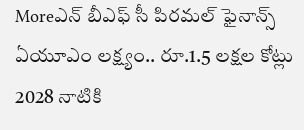Moreఎన్ బీఎఫ్ సీ పిరమల్ ఫైనాన్స్ ఏయూఎం లక్ష్యం.. రూ.1.5 లక్షల కోట్లు
2028 నాటికి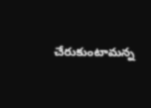చేరుకుంటామన్న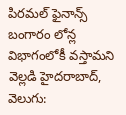పిరమల్ ఫైనాన్స్ బంగారం లోన్ల విభాగంలోకీ వస్తామని వెల్లడి హైదరాబాద్, వెలుగు: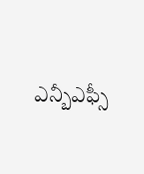ఎన్బీఎఫ్సీ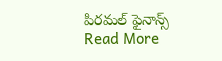పిరమల్ ఫైనాన్స్
Read More